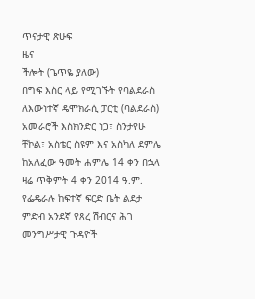ጥናታዊ ጽሁፍ
ዜና
ችሎት (ጌጥዬ ያለው)
በግፍ እስር ላይ የሚገኙት የባልደራስ ለእውነተኛ ዴሞክራሲ ፓርቲ (ባልደራስ) አመራሮች እስክንድር ነጋ፣ ስንታየሁ ቸኮል፣ አስቴር ስዩም እና አስካለ ደምሌ ከአለፈው ዓመት ሐምሌ 14 ቀን በኋላ ዛሬ ጥቅምት 4 ቀን 2014 ዓ.ም. የፌዴራሉ ከፍተኛ ፍርድ ቤት ልደታ ምድብ አንደኛ የጸረ ሽብርና ሕገ መንግሥታዊ ጉዳዮች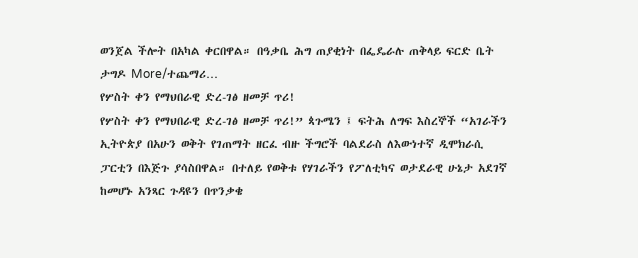ወንጀል ችሎት በአካል ቀርበዋል። በዓቃቤ ሕግ ጠያቂነት በፌዴራሉ ጠቅላይ ፍርድ ቤት ታግዶ More/ተጨማሪ…
የሦስት ቀን የማህበራዊ ድረ-ገፅ ዘመቻ ጥሪ!
የሦስት ቀን የማህበራዊ ድረ-ገፅ ዘመቻ ጥሪ!” ጳጉሜን ፤ ፍትሕ ለግፍ እስረኞች “አገራችን ኢትዮጵያ በአሁን ወቅት የገጠማት ዘርፈ ብዙ ችግሮች ባልደራስ ለእውነተኛ ዲሞክራሲ ፓርቲን በእጅጉ ያሳስበዋል። በተለይ የወቅቱ የሃገራችን የፖለቲካና ወታደራዊ ሁኔታ አደገኛ ከመሆኑ አንጻር ጉዳዩን በጥንቃቄ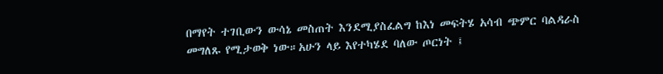በማየት ተገቢውን ውሳኔ መስጠት እንደሚያስፈልግ ከእነ መፍትሄ አሳብ ጭምር ባልዳራስ መግለጹ የሚታወቅ ነው።አሁን ላይ እየተካሄደ ባለው ጦርነት ፤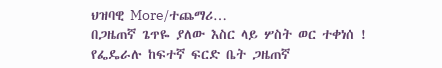ህዝባዊ More/ተጨማሪ…
በጋዜጠኛ ጌጥዬ ያለው እስር ላይ ሦስት ወር ተቀነሰ !
የፌዴራሉ ከፍተኛ ፍርድ ቤት ጋዜጠኛ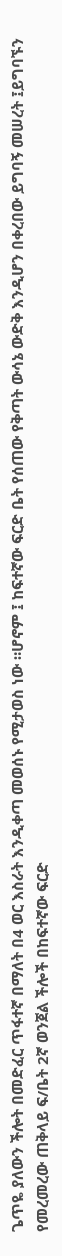ጌጥዬ ያለውን ችሎት በመድፈር ጥፋተኛ በማለት በ4 ወር እስራት እንዲቀጣ መወሰኑ የሚታወስ ነው ።ሆኖም ፤ ከፍተኛው ፍርድ ቤት የሰጠው የቅጣት ውሳኔ ውድቅ እንዲሆን በቀረበው ይግባኝ መሠረት ፤ይግባኙን የመረመረው ጠቅላይ ፍ/ቤት 2ኛ ወንጀል ችሎች በከፍተኛው ፍርድ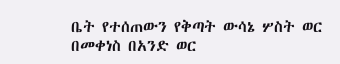ቤት የተሰጠውን የቅጣት ውሳኔ ሦስት ወር በመቀነስ በአንድ ወር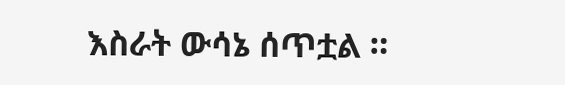እስራት ውሳኔ ሰጥቷል ።